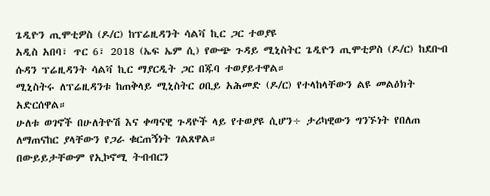ጌዲዮን ጢሞቲዎስ (ዶ/ር) ከፕሬዚዳንት ሳልቫ ኪር ጋር ተወያዩ
አዲስ አበባ፣ ጥር 6፣ 2018 (ኤፍ ኤም ሲ) የውጭ ጉዳይ ሚኒስትር ጌዲዮን ጢሞቲዎስ (ዶ/ር) ከደቡብ ሱዳን ፕሬዚዳንት ሳልቫ ኪር ማያርዲት ጋር በጁባ ተወያይተዋል።
ሚኒስትሩ ለፕሬዚዳንቱ ከጠቅላይ ሚኒስትር ዐቢይ አሕመድ (ዶ/ር) የተላከላቸውን ልዩ መልዕክት አድርሰዋል።
ሁለቱ ወገኖች በሁለትዮሽ እና ቀጣናዊ ጉዳዮች ላይ የተወያዩ ሲሆን÷ ታሪካዊውን ግንኙነት የበለጠ ለማጠናከር ያላቸውን የጋራ ቁርጠኝነት ገልጸዋል።
በውይይታቸውም የኢኮኖሚ ትብብርን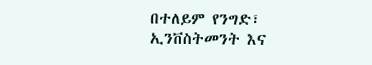በተለይም የንግድ፣ ኢንቨስትመንት እና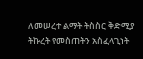ለመሠረተ ልማት ትስስር ቅድሚያ ትኩረት የመስጠትን አስፈላጊነት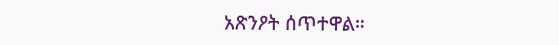አጽንዖት ሰጥተዋል።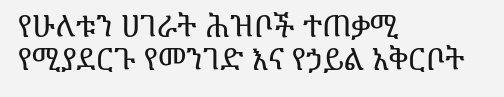የሁለቱን ሀገራት ሕዝቦች ተጠቃሚ የሚያደርጉ የመንገድ እና የኃይል አቅርቦት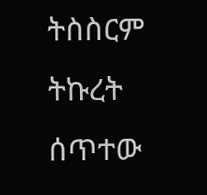ትስስርም ትኩረት ሰጥተው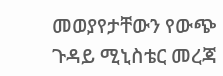መወያየታቸውን የውጭ ጉዳይ ሚኒስቴር መረጃ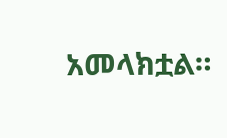አመላክቷል።